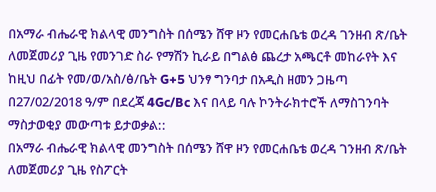በአማራ ብሔራዊ ክልላዊ መንግስት በሰሜን ሸዋ ዞን የመርሐቤቴ ወረዳ ገንዘብ ጽ/ቤት ለመጀመሪያ ጊዜ የመንገድ ስራ የማሽን ኪራይ በግልፅ ጨረታ አጫርቶ መከራየት እና ከዚህ በፊት የመ/ወ/አስ/ፅ/ቤት G+5 ህንፃ ግንባታ በአዲስ ዘመን ጋዜጣ በ27/02/2018 ዓ/ም በደረጃ 4Gc/Bc እና በላይ ባሉ ኮንትራክተሮች ለማስገንባት ማስታወቂያ መውጣቱ ይታወቃል::
በአማራ ብሔራዊ ክልላዊ መንግስት በሰሜን ሸዋ ዞን የመርሐቤቴ ወረዳ ገንዘብ ጽ/ቤት ለመጀመሪያ ጊዜ የስፖርት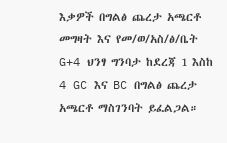እቃዎች በግልፅ ጨረታ አጫርቶ መግዛት እና የመ/ወ/አስ/ፅ/ቤት G+4 ህንፃ ግንባታ ከደረጃ 1 እስከ 4 GC እና BC በግልፅ ጨረታ አጫርቶ ማስገንባት ይፈልጋል።